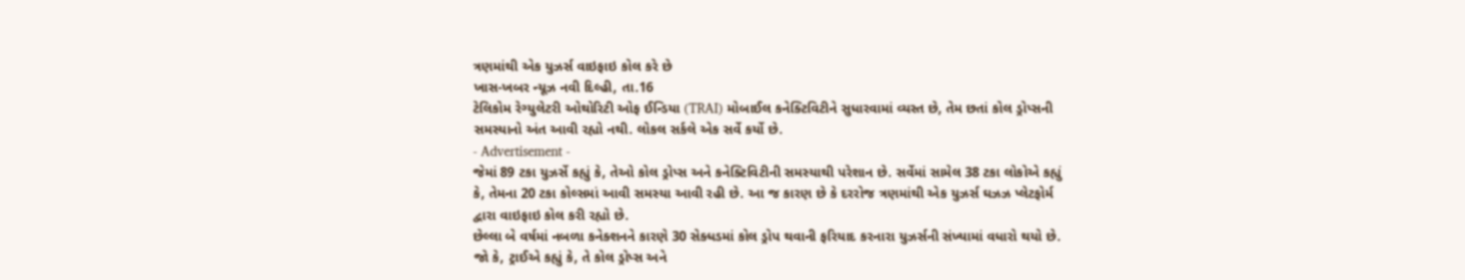ત્રણમાંથી એક યુઝર્સ વાઇફાઇ કોલ કરે છે
ખાસ-ખબર ન્યૂઝ નવી દિલ્હી, તા.16
ટેલિકોમ રેગ્યુલેટરી ઓથોરિટી ઓફ ઈન્ડિયા (TRAI) મોબાઈલ કનેક્ટિવિટીને સુધારવામાં વ્યસ્ત છે, તેમ છતાં કોલ ડ્રોપ્સની સમસ્યાનો અંત આવી રહ્યો નથી. લોકલ સર્કલે એક સર્વે કર્યો છે.
- Advertisement -
જેમાં 89 ટકા યુઝર્સે કહ્યું કે, તેઓ કોલ ડ્રોપ્સ અને કનેક્ટિવિટીની સમસ્યાથી પરેશાન છે. સર્વેમાં સામેલ 38 ટકા લોકોએ કહ્યું કે, તેમના 20 ટકા કોલ્સમાં આવી સમસ્યા આવી રહી છે. આ જ કારણ છે કે દરરોજ ત્રણમાંથી એક યુઝર્સ ઘઝઝ પ્લેટફોર્મ દ્વારા વાઇફાઇ કોલ કરી રહ્યો છે.
છેલ્લા બે વર્ષમાં નબળા કનેક્શનને કારણે 30 સેક્ધડમાં કોલ ડ્રોપ થવાની ફરિયાદ કરનારા યુઝર્સની સંખ્યામાં વધારો થયો છે. જો કે, ટ્રાઈએ કહ્યું કે, તે કોલ ડ્રોપ્સ અને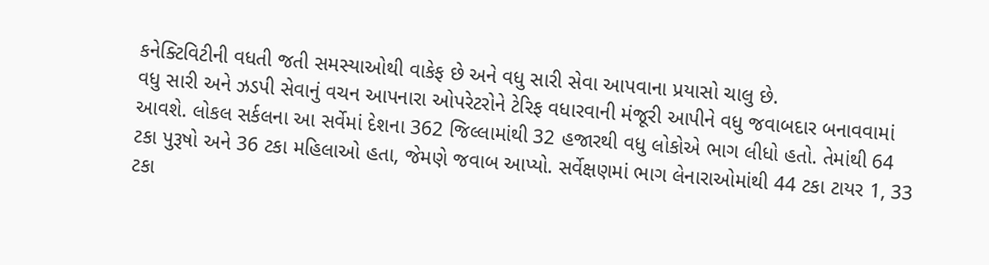કનેક્ટિવિટીની વધતી જતી સમસ્યાઓથી વાકેફ છે અને વધુ સારી સેવા આપવાના પ્રયાસો ચાલુ છે.
વધુ સારી અને ઝડપી સેવાનું વચન આપનારા ઓપરેટરોને ટેરિફ વધારવાની મંજૂરી આપીને વધુ જવાબદાર બનાવવામાં આવશે. લોકલ સર્કલના આ સર્વેમાં દેશના 362 જિલ્લામાંથી 32 હજારથી વધુ લોકોએ ભાગ લીધો હતો. તેમાંથી 64 ટકા પુરૂષો અને 36 ટકા મહિલાઓ હતા, જેમણે જવાબ આપ્યો. સર્વેક્ષણમાં ભાગ લેનારાઓમાંથી 44 ટકા ટાયર 1, 33 ટકા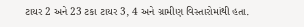ટાયર 2 અને 23 ટકા ટાયર 3, 4 અને ગ્રામીણ વિસ્તારોમાંથી હતા.